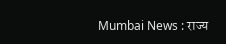Mumbai News : राज्य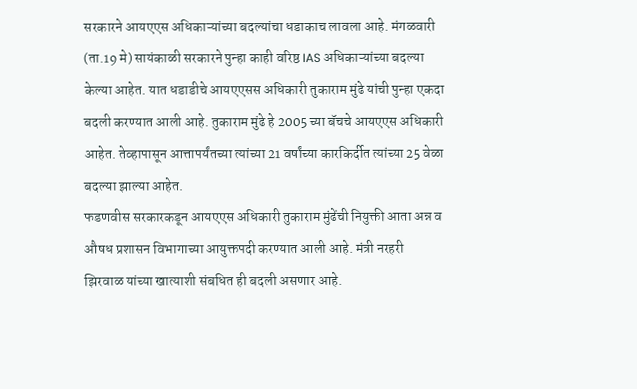सरकारने आयएएस अधिकाऱ्यांच्या बदल्यांचा धडाकाच लावला आहे. मंगळवारी (ता.19 मे) सायंकाळी सरकारने पुन्हा काही वरिष्ठ IAS अधिकाऱ्यांच्या बदल्या केल्या आहेत. यात धडाडीचे आयएएसस अधिकारी तुकाराम मुंढे यांची पुन्हा एकदा बदली करण्यात आली आहे. तुकाराम मुंढे हे 2005 च्या बॅचचे आयएएस अधिकारी आहेत. तेव्हापासून आत्तापर्यंतच्या त्यांच्या 21 वर्षांच्या कारकिर्दीत त्यांच्या 25 वेळा बदल्या झाल्या आहेत.
फडणवीस सरकारकडून आयएएस अधिकारी तुकाराम मुंढेंची नियुक्ती आता अन्न व औषध प्रशासन विभागाच्या आयुक्तपदी करण्यात आली आहे. मंत्री नरहरी झिरवाळ यांच्या खात्याशी संबधित ही बदली असणार आहे.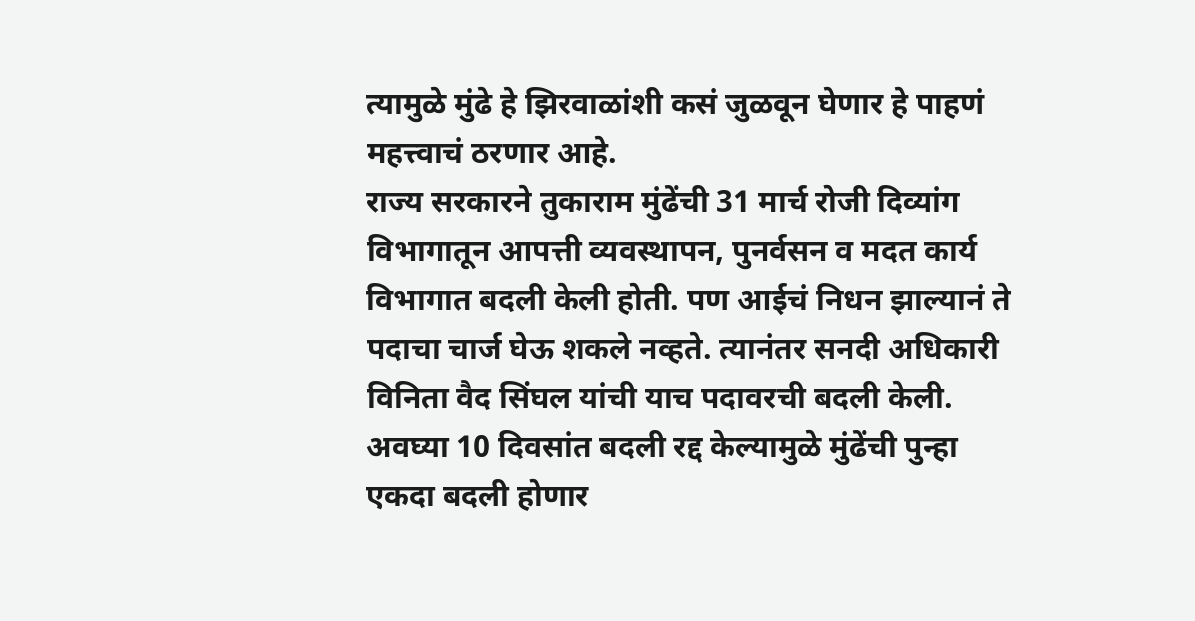त्यामुळे मुंढे हे झिरवाळांशी कसं जुळवून घेणार हे पाहणं महत्त्वाचं ठरणार आहे.
राज्य सरकारने तुकाराम मुंढेंची 31 मार्च रोजी दिव्यांग विभागातून आपत्ती व्यवस्थापन, पुनर्वसन व मदत कार्य विभागात बदली केली होती. पण आईचं निधन झाल्यानं ते पदाचा चार्ज घेऊ शकले नव्हते. त्यानंतर सनदी अधिकारी विनिता वैद सिंघल यांची याच पदावरची बदली केली. अवघ्या 10 दिवसांत बदली रद्द केल्यामुळे मुंढेंची पुन्हा एकदा बदली होणार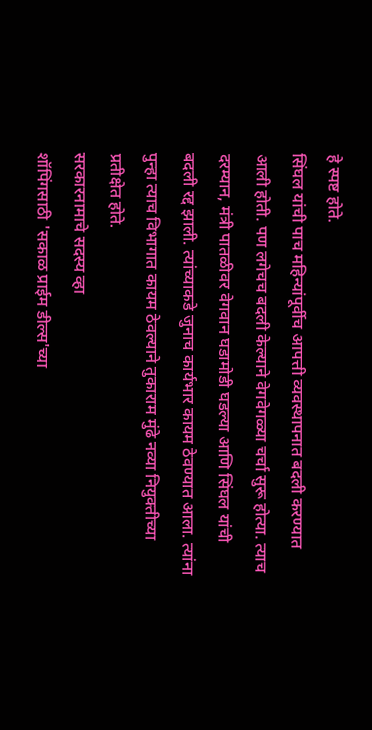हे स्पष्ट होते.
सिंघल यांची पाच महिन्यांपूर्वीच आपत्ती व्यवस्थापनात बदली करण्यात आली होती. पण लगेचच बदली केल्याने वेगवेगळ्या चर्चा सुरू होत्या. त्याच दरम्यान, मंत्री पातळीवर वेगवान घडामोडी घडल्या आणि सिंघल यांची बदली रद्द झाली. त्यांच्याकडे जुनाच कार्यभार कायम ठेवण्यात आला. त्यांना पुन्हा त्याच विभागात कायम ठेवल्याने तुकाराम मुंढे नव्या नियुक्तीच्या प्रतीक्षेत होते.
सरकारनामाचे सदस्य व्हा
शॉपिंगसाठी 'सकाळ प्राईम डील्स'च्या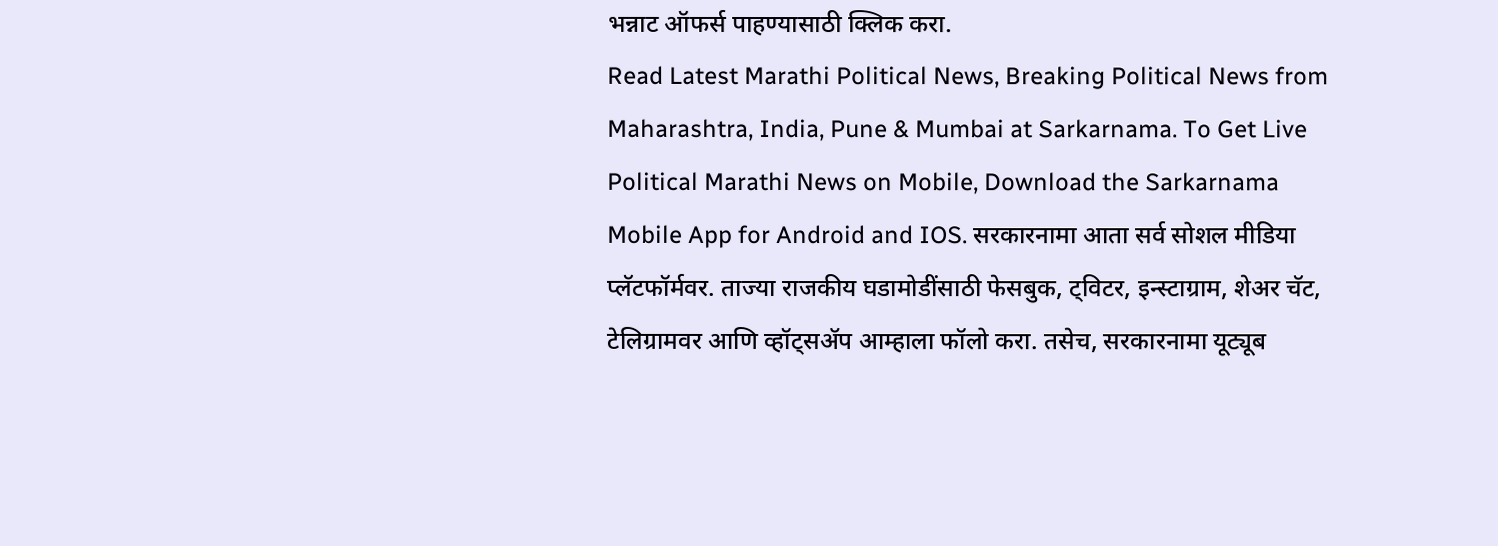भन्नाट ऑफर्स पाहण्यासाठी क्लिक करा.
Read Latest Marathi Political News, Breaking Political News from Maharashtra, India, Pune & Mumbai at Sarkarnama. To Get Live Political Marathi News on Mobile, Download the Sarkarnama Mobile App for Android and IOS. सरकारनामा आता सर्व सोशल मीडिया प्लॅटफॉर्मवर. ताज्या राजकीय घडामोडींसाठी फेसबुक, ट्विटर, इन्स्टाग्राम, शेअर चॅट, टेलिग्रामवर आणि व्हॉट्सॲप आम्हाला फॉलो करा. तसेच, सरकारनामा यूट्यूब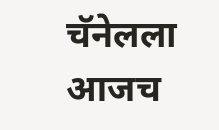चॅनेलला आजच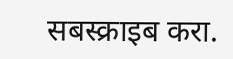सबस्क्राइब करा.